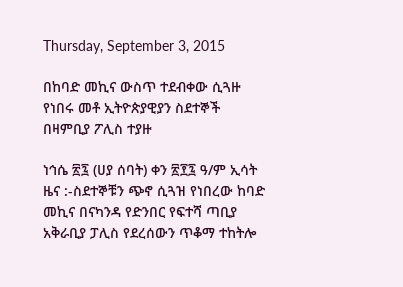Thursday, September 3, 2015

በከባድ መኪና ውስጥ ተደብቀው ሲጓዙ የነበሩ መቶ ኢትዮጵያዊያን ስደተኞች በዛምቢያ ፖሊስ ተያዙ

ነኅሴ ፳፯ (ሀያ ሰባት) ቀን ፳፻፯ ዓ/ም ኢሳት ዜና :-ስደተኞቹን ጭኖ ሲጓዝ የነበረው ከባድ መኪና በናካንዳ የድንበር የፍተሻ ጣቢያ አቅራቢያ ፓሊስ የደረሰውን ጥቆማ ተከትሎ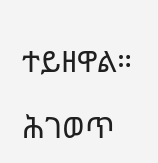ተይዘዋል።

ሕገወጥ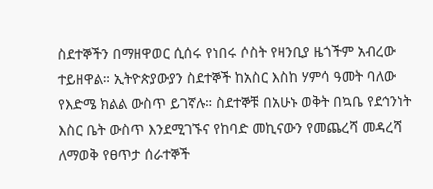ስደተኞችን በማዘዋወር ሲሰሩ የነበሩ ሶስት የዛንቢያ ዜጎችም አብረው ተይዘዋል። ኢትዮጵያውያን ስደተኞች ከአስር እስከ ሃምሳ ዓመት ባለው የእድሜ ክልል ውስጥ ይገኛሉ። ስደተኞቹ በአሁኑ ወቅት በኳቤ የደኅንነት እስር ቤት ውስጥ እንደሚገኙና የከባድ መኪናውን የመጨረሻ መዳረሻ ለማወቅ የፀጥታ ሰራተኞች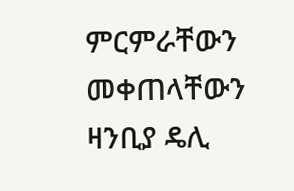ምርምራቸውን መቀጠላቸውን ዛንቢያ ዴሊ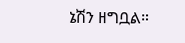ኔሽን ዘግቧል።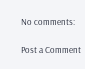No comments:

Post a Comment